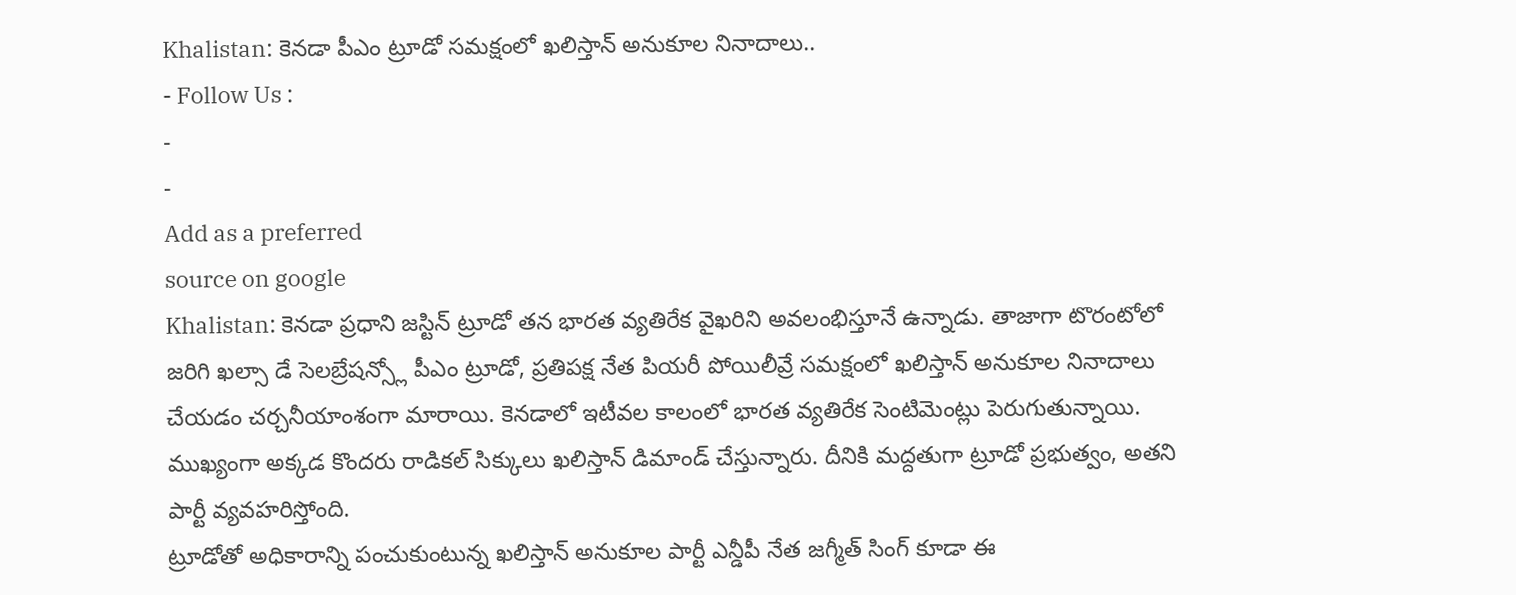Khalistan: కెనడా పీఎం ట్రూడో సమక్షంలో ఖలిస్తాన్ అనుకూల నినాదాలు..
- Follow Us :
-
-
Add as a preferred
source on google
Khalistan: కెనడా ప్రధాని జస్టిన్ ట్రూడో తన భారత వ్యతిరేక వైఖరిని అవలంభిస్తూనే ఉన్నాడు. తాజాగా టొరంటోలో జరిగి ఖల్సా డే సెలబ్రేషన్స్లో పీఎం ట్రూడో, ప్రతిపక్ష నేత పియరీ పోయిలీవ్రే సమక్షంలో ఖలిస్తాన్ అనుకూల నినాదాలు చేయడం చర్చనీయాంశంగా మారాయి. కెనడాలో ఇటీవల కాలంలో భారత వ్యతిరేక సెంటిమెంట్లు పెరుగుతున్నాయి. ముఖ్యంగా అక్కడ కొందరు రాడికల్ సిక్కులు ఖలిస్తాన్ డిమాండ్ చేస్తున్నారు. దీనికి మద్దతుగా ట్రూడో ప్రభుత్వం, అతని పార్టీ వ్యవహరిస్తోంది.
ట్రూడోతో అధికారాన్ని పంచుకుంటున్న ఖలిస్తాన్ అనుకూల పార్టీ ఎన్డీపీ నేత జగ్మీత్ సింగ్ కూడా ఈ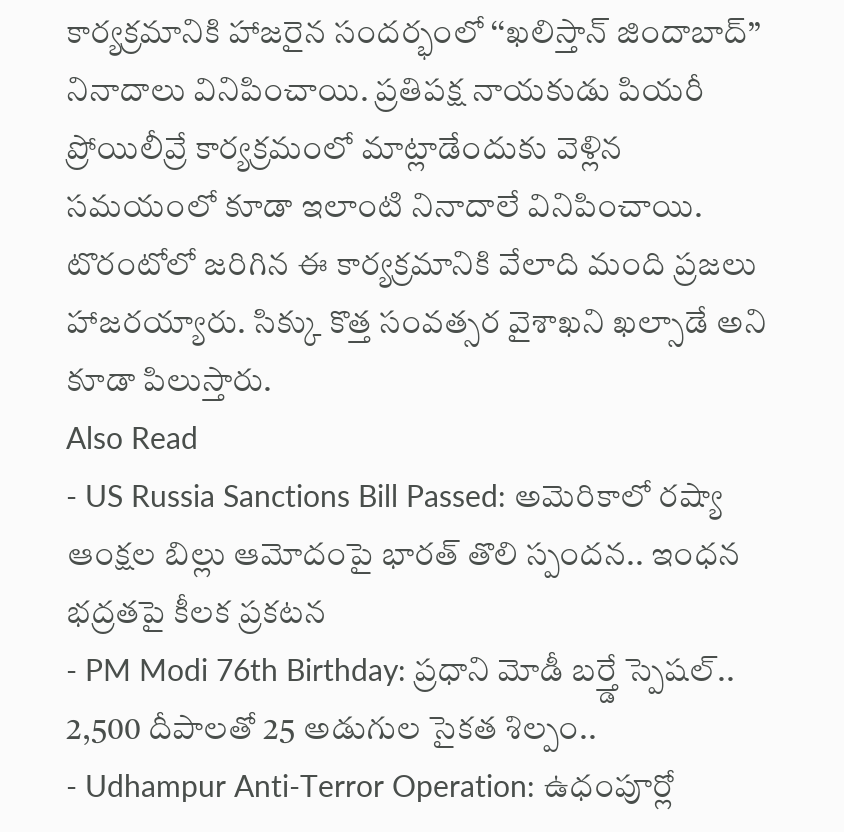కార్యక్రమానికి హాజరైన సందర్భంలో ‘‘ఖలిస్తాన్ జిందాబాద్’’ నినాదాలు వినిపించాయి. ప్రతిపక్ష నాయకుడు పియరీ ప్రోయిలీవ్రే కార్యక్రమంలో మాట్లాడేందుకు వెళ్లిన సమయంలో కూడా ఇలాంటి నినాదాలే వినిపించాయి. టొరంటోలో జరిగిన ఈ కార్యక్రమానికి వేలాది మంది ప్రజలు హాజరయ్యారు. సిక్కు కొత్త సంవత్సర వైశాఖని ఖల్సాడే అని కూడా పిలుస్తారు.
Also Read
- US Russia Sanctions Bill Passed: అమెరికాలో రష్యా ఆంక్షల బిల్లు ఆమోదంపై భారత్ తొలి స్పందన.. ఇంధన భద్రతపై కీలక ప్రకటన
- PM Modi 76th Birthday: ప్రధాని మోడీ బర్త్డే స్పెషల్.. 2,500 దీపాలతో 25 అడుగుల సైకత శిల్పం..
- Udhampur Anti-Terror Operation: ఉధంపూర్లో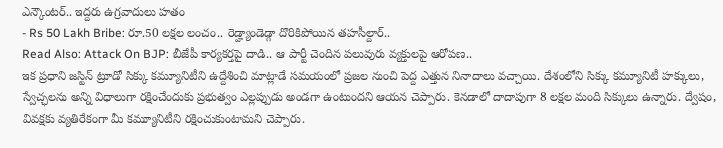ఎన్కౌంటర్.. ఇద్దరు ఉగ్రవాదులు హతం
- Rs 50 Lakh Bribe: రూ.50 లక్షల లంచం.. రెడ్హ్యాండెడ్గా దొరికిపోయిన తహసీల్దార్..
Read Also: Attack On BJP: బీజేపీ కార్యకర్తపై దాడి.. ఆ పార్టీ చెందిన పలువురు వ్యక్తులపై ఆరోపణ..
ఇక ప్రధాని జస్టిన్ ట్రూడో సిక్కు కమ్యూనిటీని ఉద్దేశించి మాట్లాడే సమయంలో ప్రజల నుంచి పెద్ద ఎత్తున నినాదాలు వచ్చాయి. దేశంలోని సిక్కు కమ్యూనిటీ హక్కులు, స్వేచ్ఛలను అన్ని విధాలుగా రక్షించేందుకు ప్రభుత్వం ఎల్లప్పుడు అండగా ఉంటుందని ఆయన చెప్పారు. కెనడాలో దాదాపుగా 8 లక్షల మంది సిక్కులు ఉన్నారు. ద్వేషం, వివక్షకు వ్యతిరేకంగా మీ కమ్యూనిటీని రక్షించుకుంటామని చెప్పారు.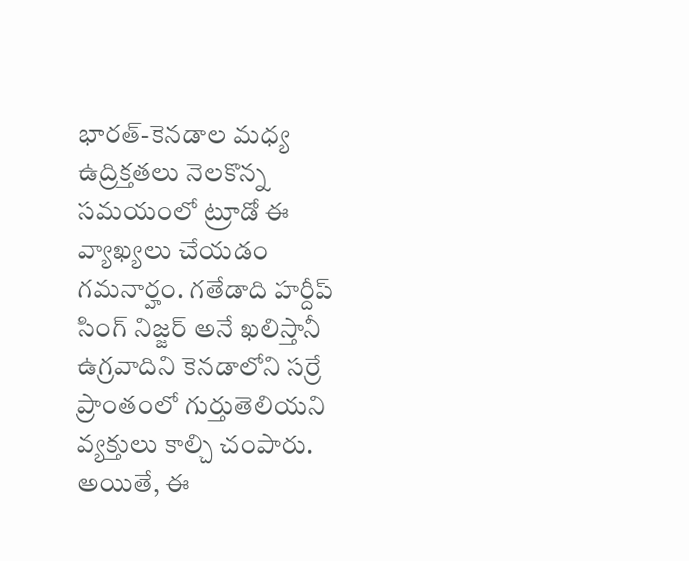భారత్-కెనడాల మధ్య ఉద్రిక్తతలు నెలకొన్న సమయంలో ట్రూడో ఈ వ్యాఖ్యలు చేయడం గమనార్హం. గతేడాది హర్దీప్ సింగ్ నిజ్జర్ అనే ఖలిస్తానీ ఉగ్రవాదిని కెనడాలోని సర్రే ప్రాంతంలో గుర్తుతెలియని వ్యక్తులు కాల్చి చంపారు. అయితే, ఈ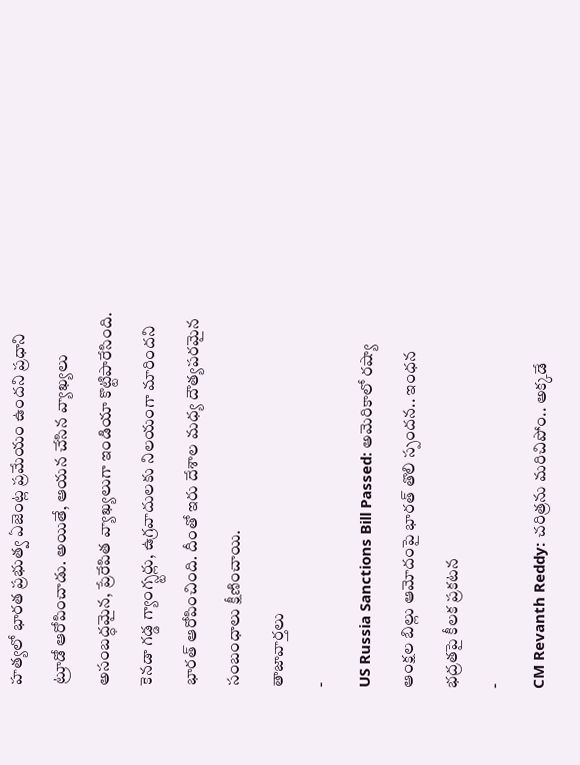హత్యలో భారత ప్రభుత్వ ఏజెంట్ల ప్రమేయం ఉందని ప్రధాని ట్రూడో ఆరోపించాడు. అయితే, ఆయన చేసిన వ్యాఖ్యలు అసంబద్ధమైన, ప్రేరేపిత వ్యాఖ్యలుగా ఇండియా కొట్టిపారేసింది. కెనడా గడ్డ గ్యాంగ్స్టర్లు, ఉగ్రవాదులకు నిలయంగా మారిందని భారత్ ఆరోపించింది. దీంతో ఇరు దేశాల మధ్య దౌత్యపరమైన సంబంధాలు క్షీణించాయి.
తాజావార్తలు
-
US Russia Sanctions Bill Passed: అమెరికాలో రష్యా ఆంక్షల బిల్లు ఆమోదంపై భారత్ తొలి స్పందన.. ఇంధన భద్రతపై కీలక ప్రకటన
-
CM Revanth Reddy: చరిత్రను మరిచిపోం.. అక్కడే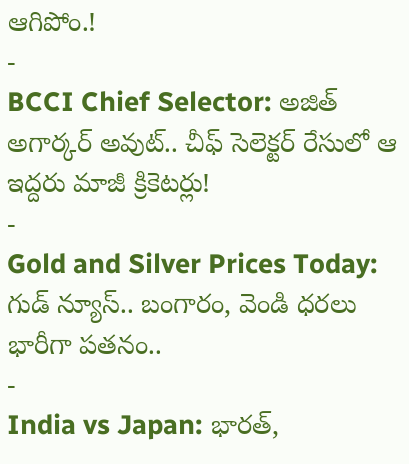ఆగిపోం.!
-
BCCI Chief Selector: అజిత్ అగార్కర్ అవుట్.. చీఫ్ సెలెక్టర్ రేసులో ఆ ఇద్దరు మాజీ క్రికెటర్లు!
-
Gold and Silver Prices Today: గుడ్ న్యూస్.. బంగారం, వెండి ధరలు భారీగా పతనం..
-
India vs Japan: భారత్,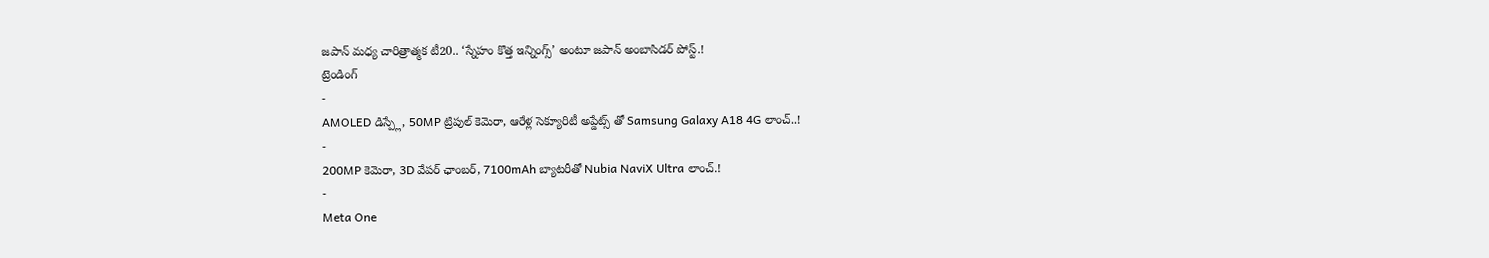జపాన్ మధ్య చారిత్రాత్మక టీ20.. ‘స్నేహం కొత్త ఇన్నింగ్స్’ అంటూ జపాన్ అంబాసిడర్ పోస్ట్.!
ట్రెండింగ్
-
AMOLED డిస్ప్లే, 50MP ట్రిపుల్ కెమెరా, ఆరేళ్ల సెక్యూరిటీ అప్డేట్స్ తో Samsung Galaxy A18 4G లాంచ్..!
-
200MP కెమెరా, 3D వేపర్ ఛాంబర్, 7100mAh బ్యాటరీతో Nubia NaviX Ultra లాంచ్.!
-
Meta One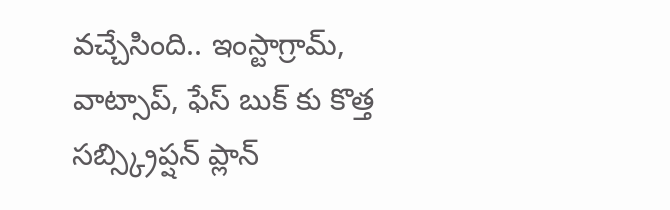వచ్చేసింది.. ఇంస్టాగ్రామ్, వాట్సాప్, ఫేస్ బుక్ కు కొత్త సబ్స్క్రిప్షన్ ప్లాన్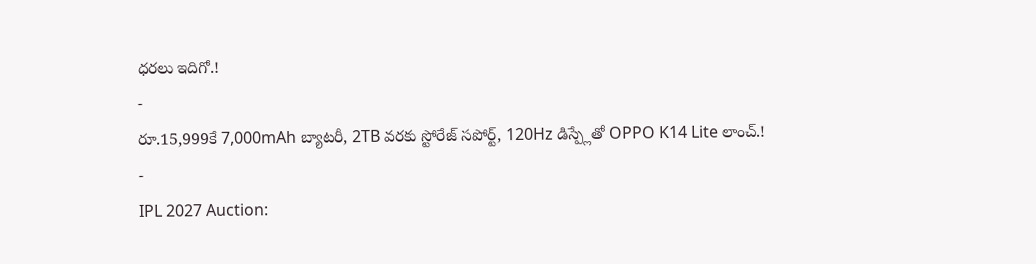ధరలు ఇదిగో.!
-
రూ.15,999కే 7,000mAh బ్యాటరీ, 2TB వరకు స్టోరేజ్ సపోర్ట్, 120Hz డిస్ప్లేతో OPPO K14 Lite లాంచ్.!
-
IPL 2027 Auction: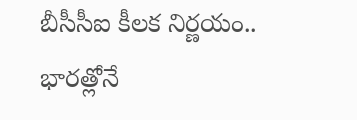బీసీసీఐ కీలక నిర్ణయం.. భారత్లోనే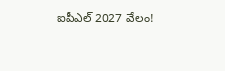ఐపీఎల్ 2027 వేలం!